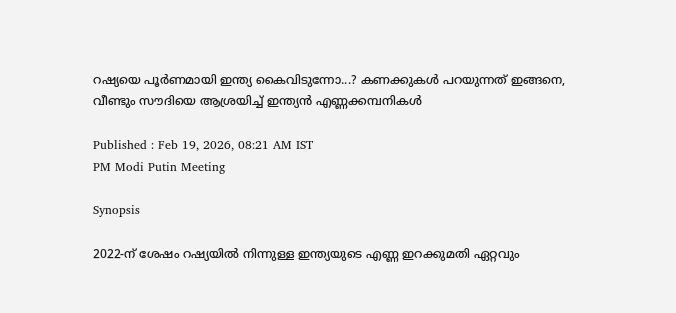റഷ്യയെ പൂർണമായി ഇന്ത്യ കൈവിടുന്നോ...? കണക്കുകൾ പറയുന്നത് ഇങ്ങനെ, വീണ്ടും സൗദിയെ ആശ്രയിച്ച് ഇന്ത്യൻ എണ്ണക്കമ്പനികൾ

Published : Feb 19, 2026, 08:21 AM IST
PM Modi Putin Meeting

Synopsis

2022-ന് ശേഷം റഷ്യയിൽ നിന്നുള്ള ഇന്ത്യയുടെ എണ്ണ ഇറക്കുമതി ഏറ്റവും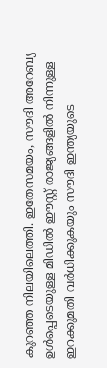കുറഞ്ഞ നിലയിലെത്തി. ഇതേസമയം, സൗദി അറേബ്യ ഉൾപ്പെടെയുള്ള മിഡിൽ ഈസ്റ്റ് രാജ്യങ്ങളിൽ നിന്നുള്ള ഇറക്കുമതി വർധിക്കുകയും സൗദി ഇന്ത്യയുടെ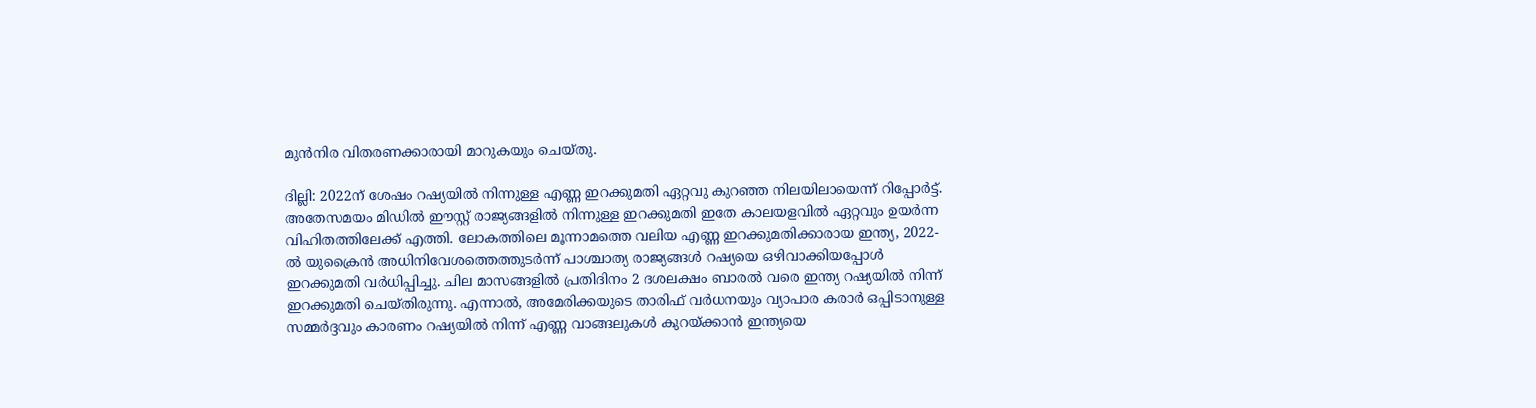മുൻനിര വിതരണക്കാരായി മാറുകയും ചെയ്തു.

ദില്ലി: 2022ന് ശേഷം റഷ്യയിൽ നിന്നുള്ള എണ്ണ ഇറക്കുമതി ഏറ്റവു കുറഞ്ഞ നിലയിലായെന്ന് റിപ്പോർട്ട്. അതേസമയം മിഡിൽ ഈസ്റ്റ് രാജ്യങ്ങളിൽ നിന്നുള്ള ഇറക്കുമതി ഇതേ കാലയളവിൽ ഏറ്റവും ഉയർന്ന വിഹിതത്തിലേക്ക് എത്തി. ലോകത്തിലെ മൂന്നാമത്തെ വലിയ എണ്ണ ഇറക്കുമതിക്കാരായ ഇന്ത്യ, 2022-ൽ യുക്രൈൻ അധിനിവേശത്തെത്തുടർന്ന് പാശ്ചാത്യ രാജ്യങ്ങൾ റഷ്യയെ ഒഴിവാക്കിയപ്പോൾ ഇറക്കുമതി വർധിപ്പിച്ചു. ചില മാസങ്ങളിൽ പ്രതിദിനം 2 ദശലക്ഷം ബാരൽ വരെ ഇന്ത്യ റഷ്യയിൽ നിന്ന് ഇറക്കുമതി ചെയ്തിരുന്നു. എന്നാൽ, അമേരിക്കയുടെ താരിഫ് വർധനയും വ്യാപാര കരാർ ഒപ്പിടാനുള്ള സമ്മർദ്ദവും കാരണം റഷ്യയിൽ നിന്ന് എണ്ണ വാങ്ങലുകൾ കുറയ്ക്കാൻ ഇന്ത്യയെ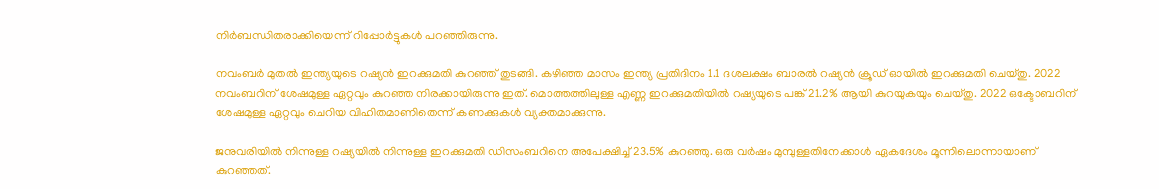നിർബന്ധിതരാക്കിയെന്ന് റിപ്പോർട്ടുകൾ പറഞ്ഞിരുന്നു.

നവംബർ മുതൽ ഇന്ത്യയുടെ റഷ്യൻ ഇറക്കുമതി കുറഞ്ഞ് തുടങ്ങി. കഴിഞ്ഞ മാസം ഇന്ത്യ പ്രതിദിനം 1.1 ദശലക്ഷം ബാരൽ റഷ്യൻ ക്രൂഡ് ഓയിൽ ഇറക്കുമതി ചെയ്തു. 2022 നവംബറിന് ശേഷമുള്ള ഏറ്റവും കുറഞ്ഞ നിരക്കായിരുന്നു ഇത്. മൊത്തത്തിലുള്ള എണ്ണ ഇറക്കുമതിയിൽ റഷ്യയുടെ പങ്ക് 21.2% ആയി കുറയുകയും ചെയ്തു. 2022 ഒക്ടോബറിന് ശേഷമുള്ള ഏറ്റവും ചെറിയ വിഹിതമാണിതെന്ന് കണക്കുകൾ വ്യക്തമാക്കുന്നു.

ജനുവരിയിൽ നിന്നുള്ള റഷ്യയിൽ നിന്നുള്ള ഇറക്കുമതി ഡിസംബറിനെ അപേക്ഷിച്ച് 23.5% കുറഞ്ഞു. ഒരു വർഷം മുമ്പുള്ളതിനേക്കാൾ ഏകദേശം മൂന്നിലൊന്നായാണ് കുറഞ്ഞത്.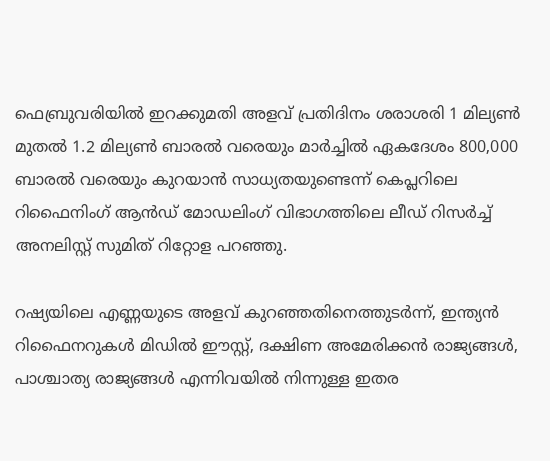ഫെബ്രുവരിയിൽ ഇറക്കുമതി അളവ് പ്രതിദിനം ശരാശരി 1 മില്യൺ മുതൽ 1.2 മില്യൺ ബാരൽ വരെയും മാർച്ചിൽ ഏകദേശം 800,000 ബാരൽ വരെയും കുറയാൻ സാധ്യതയുണ്ടെന്ന് കെപ്ലറിലെ റിഫൈനിംഗ് ആൻഡ് മോഡലിംഗ് വിഭാഗത്തിലെ ലീഡ് റിസർച്ച് അനലിസ്റ്റ് സുമിത് റിറ്റോള പറഞ്ഞു.

റഷ്യയിലെ എണ്ണയുടെ അളവ് കുറഞ്ഞതിനെത്തുടർന്ന്, ഇന്ത്യൻ റിഫൈനറുകൾ മിഡിൽ ഈസ്റ്റ്, ദക്ഷിണ അമേരിക്കൻ രാജ്യങ്ങൾ, പാശ്ചാത്യ രാജ്യങ്ങൾ എന്നിവയിൽ നിന്നുള്ള ഇതര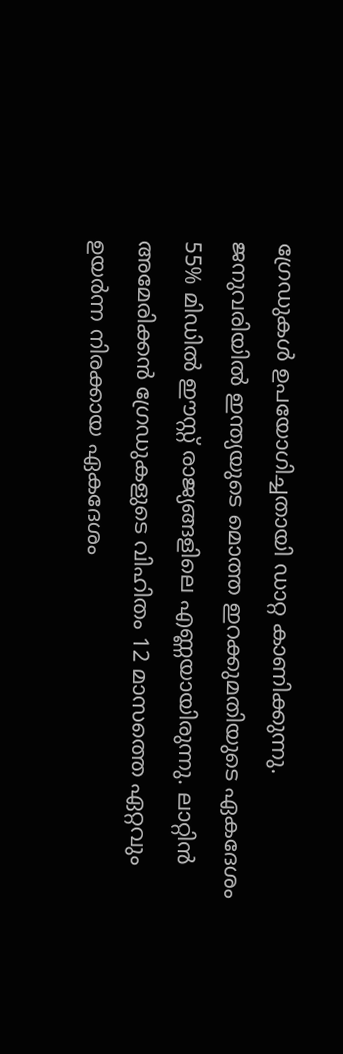ഗ്രേഡുകൾ ഉപയോഗിച്ചതായി ഡാറ്റ കാണിക്കുന്നു. ജനുവരിയിൽ ഇന്ത്യയുടെ മൊത്ത ഇറക്കുമതിയുടെ ഏകദേശം 55% മിഡിൽ ഈസ്റ്റ് രാജ്യങ്ങളിലെ എണ്ണയായിരുന്നു. ലാറ്റിൻ അമേരിക്കൻ ഗ്രേഡുകളുടെ വിഹിതം 12 മാസത്തെ ഏറ്റവും ഉയർന്ന നിരക്കായ ഏകദേശം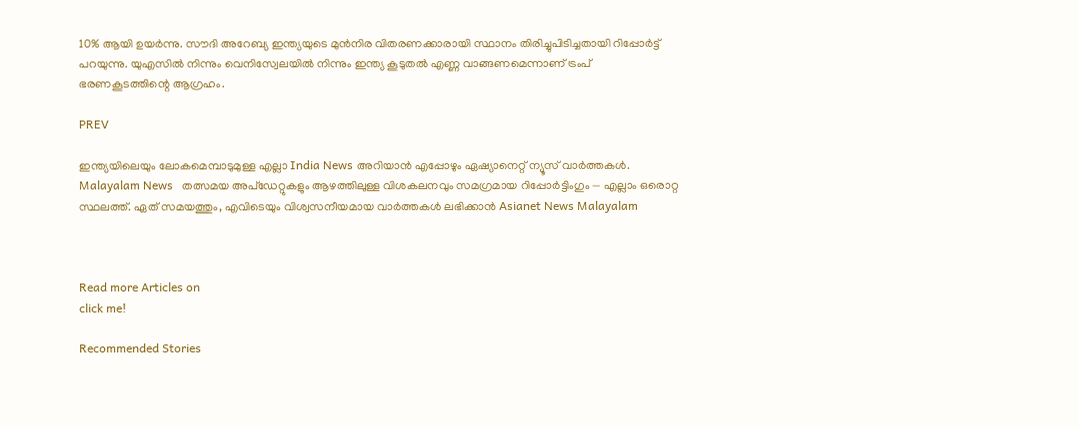10% ആയി ഉയർന്നു. സൗദി അറേബ്യ ഇന്ത്യയുടെ മുൻനിര വിതരണക്കാരായി സ്ഥാനം തിരിച്ചുപിടിച്ചതായി റിപ്പോർട്ട് പറയുന്നു. യുഎസിൽ നിന്നും വെനിസ്വേലയിൽ നിന്നും ഇന്ത്യ കൂടുതൽ എണ്ണ വാങ്ങണമെന്നാണ് ട്രംപ് ഭരണകൂടത്തിന്റെ ആഗ്രഹം.

PREV

ഇന്ത്യയിലെയും ലോകമെമ്പാടുമുള്ള എല്ലാ India News അറിയാൻ എപ്പോഴും ഏഷ്യാനെറ്റ് ന്യൂസ് വാർത്തകൾ. Malayalam News   തത്സമയ അപ്‌ഡേറ്റുകളും ആഴത്തിലുള്ള വിശകലനവും സമഗ്രമായ റിപ്പോർട്ടിംഗും — എല്ലാം ഒരൊറ്റ സ്ഥലത്ത്. ഏത് സമയത്തും, എവിടെയും വിശ്വസനീയമായ വാർത്തകൾ ലഭിക്കാൻ Asianet News Malayalam



Read more Articles on
click me!

Recommended Stories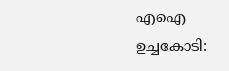എഐ ഉച്ചകോടി: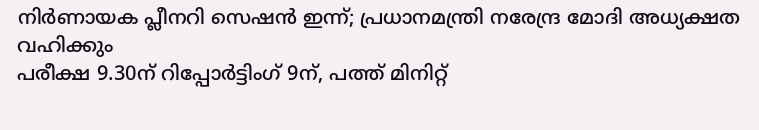നിർണായക പ്ലീനറി സെഷൻ ഇന്ന്; പ്രധാനമന്ത്രി നരേന്ദ്ര മോദി അധ്യക്ഷത വഹിക്കും
പരീക്ഷ 9.30ന് റിപ്പോർട്ടിംഗ് 9ന്, പത്ത് മിനിറ്റ്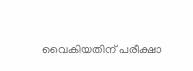വൈകിയതിന് പരീക്ഷാ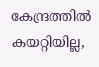കേന്ദ്രത്തിൽ കയറ്റിയില്ല,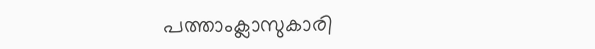പത്താംക്ലാസുകാരി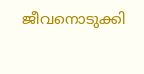ജീവനൊടുക്കി